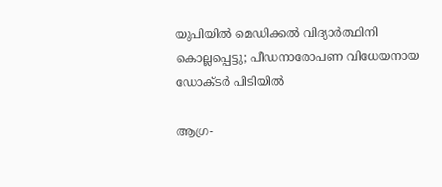യുപിയില്‍ മെഡിക്കല്‍ വിദ്യാര്‍ത്ഥിനി കൊല്ലപ്പെട്ടു; പീഡനാരോപണ വിധേയനായ ഡോക്ടര്‍ പിടിയില്‍

ആഗ്ര-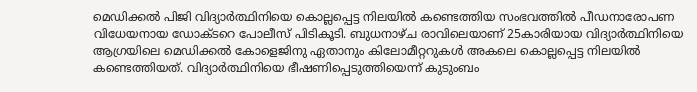മെഡിക്കല്‍ പിജി വിദ്യാര്‍ത്ഥിനിയെ കൊല്ലപ്പെട്ട നിലയില്‍ കണ്ടെത്തിയ സംഭവത്തില്‍ പീഡനാരോപണ വിധേയനായ ഡോക്ടറെ പോലീസ് പിടികൂടി. ബുധനാഴ്ച രാവിലെയാണ് 25കാരിയായ വിദ്യാര്‍ത്ഥിനിയെ ആഗ്രയിലെ മെഡിക്കല്‍ കോളെജിനു ഏതാനും കിലോമീറ്ററുകള്‍ അകലെ കൊല്ലപ്പെട്ട നിലയില്‍ കണ്ടെത്തിയത്. വിദ്യാര്‍ത്ഥിനിയെ ഭീഷണിപ്പെടുത്തിയെന്ന് കുടുംബം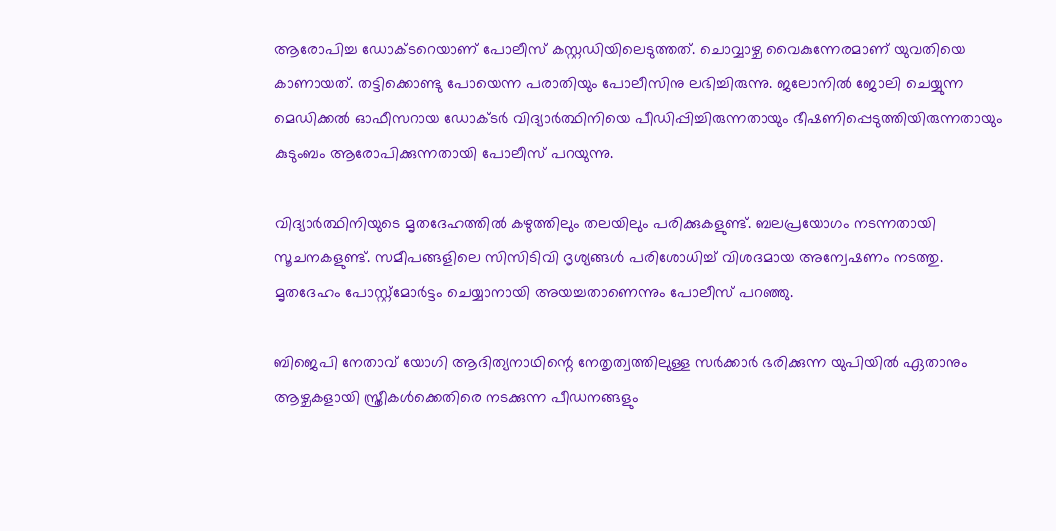ആരോപിച്ച ഡോക്ടറെയാണ് പോലീസ് കസ്റ്റഡിയിലെടുത്തത്. ചൊവ്വാഴ്ച വൈകുന്നേരമാണ് യുവതിയെ കാണായത്. തട്ടിക്കൊണ്ടു പോയെന്ന പരാതിയും പോലീസിനു ലഭിച്ചിരുന്നു. ജലോനില്‍ ജോലി ചെയ്യുന്ന മെഡിക്കല്‍ ഓഫീസറായ ഡോക്ടര്‍ വിദ്യാര്‍ത്ഥിനിയെ പീഡിപ്പിച്ചിരുന്നതായും ഭീഷണിപ്പെടുത്തിയിരുന്നതായും കുടുംബം ആരോപിക്കുന്നതായി പോലീസ് പറയുന്നു.

വിദ്യാര്‍ത്ഥിനിയുടെ മൃതദേഹത്തില്‍ കഴുത്തിലും തലയിലും പരിക്കുകളുണ്ട്. ബലപ്രയോഗം നടന്നതായി സൂചനകളുണ്ട്. സമീപങ്ങളിലെ സിസിടിവി ദൃശ്യങ്ങള്‍ പരിശോധിച്ച് വിശദമായ അന്വേഷണം നടത്തു. മൃതദേഹം പോസ്റ്റ്‌മോര്‍ട്ടം ചെയ്യാനായി അയച്ചതാണെന്നും പോലീസ് പറഞ്ഞു.

ബിജെപി നേതാവ് യോഗി ആദിത്യനാഥിന്റെ നേതൃത്വത്തിലുള്ള സര്‍ക്കാര്‍ ഭരിക്കുന്ന യുപിയില്‍ ഏതാനും ആഴ്ചകളായി സ്ത്രീകള്‍ക്കെതിരെ നടക്കുന്ന പീഡനങ്ങളും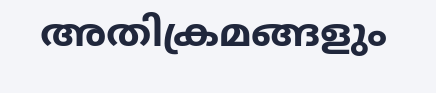അതിക്രമങ്ങളും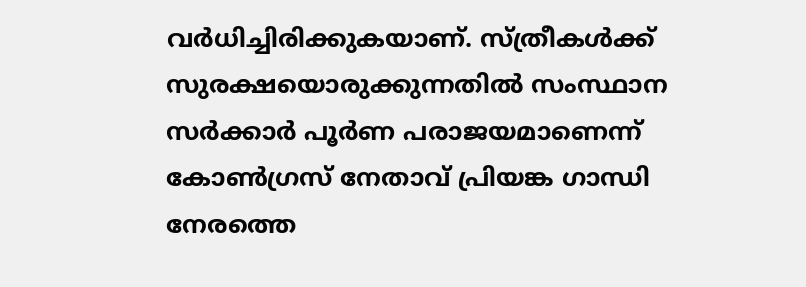വര്‍ധിച്ചിരിക്കുകയാണ്. സ്ത്രീകള്‍ക്ക് സുരക്ഷയൊരുക്കുന്നതില്‍ സംസ്ഥാന സര്‍ക്കാര്‍ പൂര്‍ണ പരാജയമാണെന്ന് കോണ്‍ഗ്രസ് നേതാവ് പ്രിയങ്ക ഗാന്ധി നേരത്തെ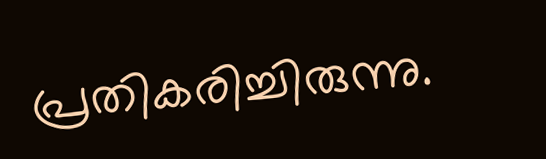പ്രതികരിച്ചിരുന്നു.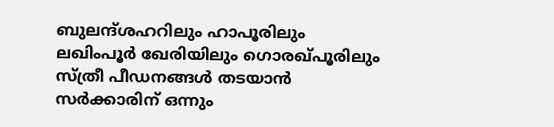ബുലന്ദ്ശഹറിലും ഹാപൂരിലും ലഖിംപൂര്‍ ഖേരിയിലും ഗൊരഖ്പൂരിലും സ്ത്രീ പീഡനങ്ങള്‍ തടയാന്‍ സര്‍ക്കാരിന് ഒന്നും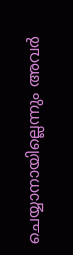ചെയ്യാനായില്ലെന്നും അവര്‍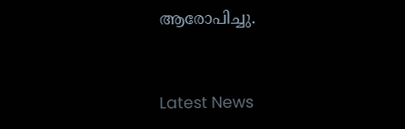ആരോപിച്ചു.


Latest News